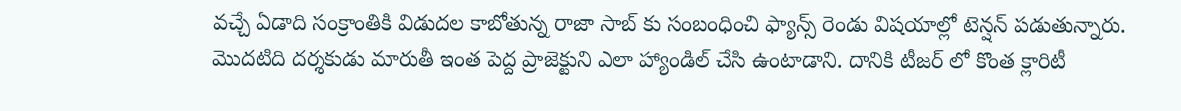వచ్చే ఏడాది సంక్రాంతికి విడుదల కాబోతున్న రాజా సాబ్ కు సంబంధించి ఫ్యాన్స్ రెండు విషయాల్లో టెన్షన్ పడుతున్నారు. మొదటిది దర్శకుడు మారుతీ ఇంత పెద్ద ప్రాజెక్టుని ఎలా హ్యాండిల్ చేసి ఉంటాడాని. దానికి టీజర్ లో కొంత క్లారిటీ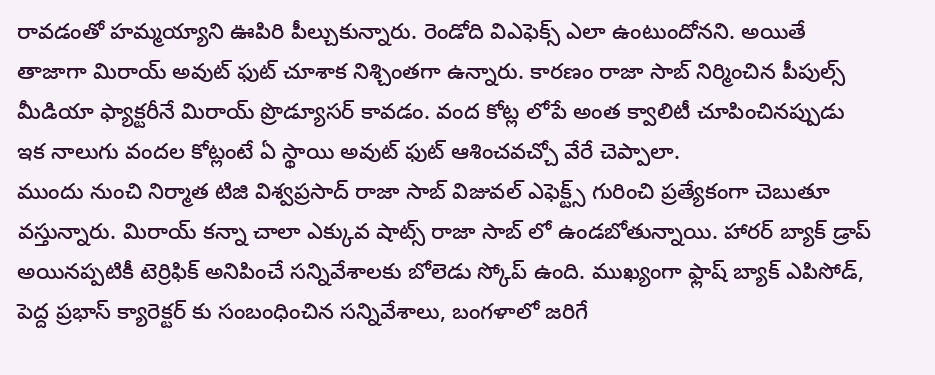రావడంతో హమ్మయ్యాని ఊపిరి పీల్చుకున్నారు. రెండోది విఎఫెక్స్ ఎలా ఉంటుందోనని. అయితే తాజాగా మిరాయ్ అవుట్ ఫుట్ చూశాక నిశ్చింతగా ఉన్నారు. కారణం రాజా సాబ్ నిర్మించిన పీపుల్స్ మీడియా ఫ్యాక్టరీనే మిరాయ్ ప్రొడ్యూసర్ కావడం. వంద కోట్ల లోపే అంత క్వాలిటీ చూపించినప్పుడు ఇక నాలుగు వందల కోట్లంటే ఏ స్థాయి అవుట్ ఫుట్ ఆశించవచ్చో వేరే చెప్పాలా.
ముందు నుంచి నిర్మాత టిజి విశ్వప్రసాద్ రాజా సాబ్ విజువల్ ఎఫెక్ట్స్ గురించి ప్రత్యేకంగా చెబుతూ వస్తున్నారు. మిరాయ్ కన్నా చాలా ఎక్కువ షాట్స్ రాజా సాబ్ లో ఉండబోతున్నాయి. హారర్ బ్యాక్ డ్రాప్ అయినప్పటికీ టెర్రిఫిక్ అనిపించే సన్నివేశాలకు బోలెడు స్కోప్ ఉంది. ముఖ్యంగా ఫ్లాష్ బ్యాక్ ఎపిసోడ్, పెద్ద ప్రభాస్ క్యారెక్టర్ కు సంబంధించిన సన్నివేశాలు, బంగళాలో జరిగే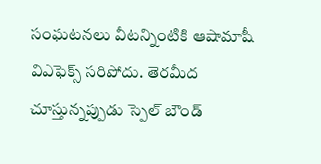సంఘటనలు వీటన్నింటికి ఆషామాషీ విఎఫెక్స్ సరిపోదు. తెరమీద చూస్తున్నప్పుడు స్పెల్ బౌండ్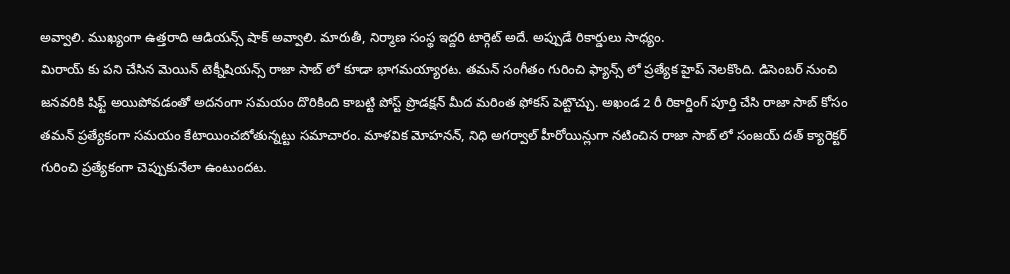అవ్వాలి. ముఖ్యంగా ఉత్తరాది ఆడియన్స్ షాక్ అవ్వాలి. మారుతీ, నిర్మాణ సంస్థ ఇద్దరి టార్గెట్ అదే. అప్పుడే రికార్డులు సాధ్యం.
మిరాయ్ కు పని చేసిన మెయిన్ టెక్నీషియన్స్ రాజా సాబ్ లో కూడా భాగమయ్యారట. తమన్ సంగీతం గురించి ఫ్యాన్స్ లో ప్రత్యేక హైప్ నెలకొంది. డిసెంబర్ నుంచి జనవరికి షిఫ్ట్ అయిపోవడంతో అదనంగా సమయం దొరికింది కాబట్టి పోస్ట్ ప్రొడక్షన్ మీద మరింత ఫోకస్ పెట్టొచ్చు. అఖండ 2 రీ రికార్డింగ్ పూర్తి చేసి రాజా సాబ్ కోసం తమన్ ప్రత్యేకంగా సమయం కేటాయించబోతున్నట్టు సమాచారం. మాళవిక మోహనన్, నిధి అగర్వాల్ హీరోయిన్లుగా నటించిన రాజా సాబ్ లో సంజయ్ దత్ క్యారెక్టర్ గురించి ప్రత్యేకంగా చెప్పుకునేలా ఉంటుందట.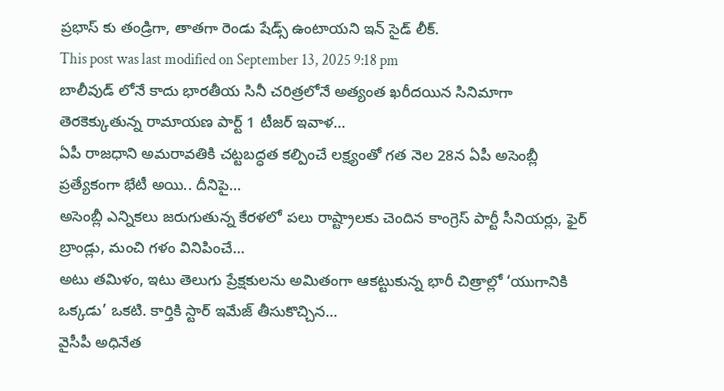ప్రభాస్ కు తండ్రిగా, తాతగా రెండు షేడ్స్ ఉంటాయని ఇన్ సైడ్ లీక్.
This post was last modified on September 13, 2025 9:18 pm
బాలీవుడ్ లోనే కాదు భారతీయ సినీ చరిత్రలోనే అత్యంత ఖరీదయిన సినిమాగా తెరకెక్కుతున్న రామాయణ పార్ట్ 1 టీజర్ ఇవాళ…
ఏపీ రాజధాని అమరావతికి చట్టబద్ధత కల్పించే లక్ష్యంతో గత నెల 28న ఏపీ అసెంబ్లీ ప్రత్యేకంగా భేటీ అయి.. దీనిపై…
అసెంబ్లీ ఎన్నికలు జరుగుతున్న కేరళలో పలు రాష్ట్రాలకు చెందిన కాంగ్రెస్ పార్టీ సీనియర్లు, ఫైర్ బ్రాండ్లు, మంచి గళం వినిపించే…
అటు తమిళం, ఇటు తెలుగు ప్రేక్షకులను అమితంగా ఆకట్టుకున్న భారీ చిత్రాల్లో ‘యుగానికి ఒక్కడు’ ఒకటి. కార్తికి స్టార్ ఇమేజ్ తీసుకొచ్చిన…
వైసీపీ అధినేత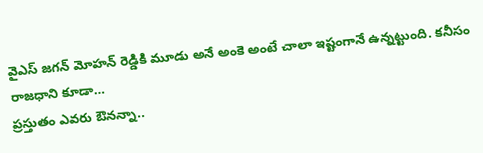వైఎస్ జగన్ మోహన్ రెడ్డికి మూడు అనే అంకె అంటే చాలా ఇష్టంగానే ఉన్నట్టుంది. కనీసం రాజధాని కూడా…
ప్రస్తుతం ఎవరు ఔనన్నా..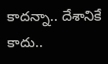కాదన్నా.. దేశానికే కాదు..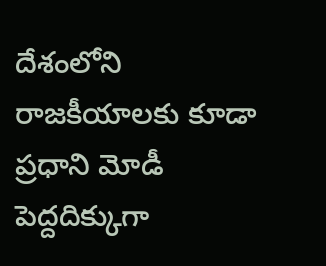దేశంలోని రాజకీయాలకు కూడా ప్రధాని మోడీ పెద్దదిక్కుగా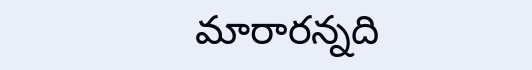మారారన్నది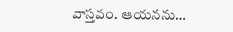వాస్తవం. ఆయనను…